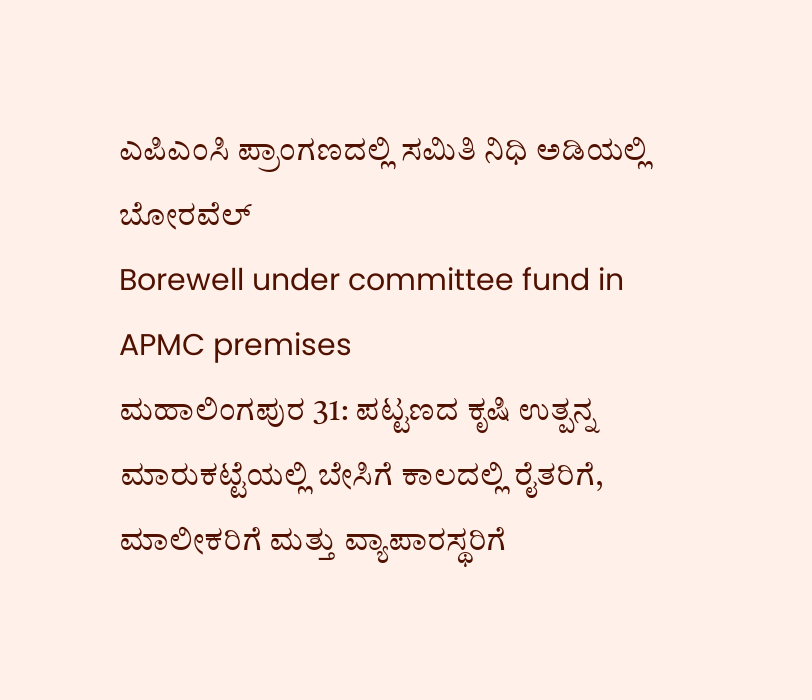ಎಪಿಎಂಸಿ ಪ್ರಾಂಗಣದಲ್ಲಿ ಸಮಿತಿ ನಿಧಿ ಅಡಿಯಲ್ಲಿ ಬೋರವೆಲ್
Borewell under committee fund in APMC premises
ಮಹಾಲಿಂಗಪುರ 31: ಪಟ್ಟಣದ ಕೃಷಿ ಉತ್ಪನ್ನ ಮಾರುಕಟ್ಟೆಯಲ್ಲಿ ಬೇಸಿಗೆ ಕಾಲದಲ್ಲಿ ರೈತರಿಗೆ, ಮಾಲೀಕರಿಗೆ ಮತ್ತು ವ್ಯಾಪಾರಸ್ಥರಿಗೆ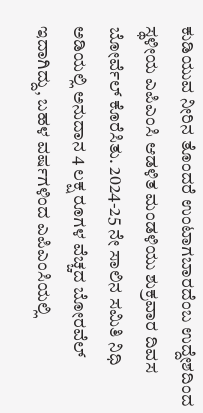ಕುಡಿಯುವ ನೀರಿನ ತೊಂದರೆ ಉಂಟಾಗಬಾರದೆಂಬ ಉದ್ದೇಶದಿಂದ ಸ್ಥಳೀಯ ಎಪಿಎಂಸಿ ಆಡಳಿತ ಮಂಡಳಿಯು ಶುಕ್ರವಾರ ದಿವಸ ಬೋರ್ವೆಲ್ ಕೊರೆಸಿತು. 2024-25 ನೇ ಸಾಲಿನ ಸಮಿತಿ ನಿಧಿ ಅಡಿಯಲ್ಲಿ ಅನುದಾನ 4 ಲಕ್ಷ ರೂಗಳ ವೆಚ್ಚದ ಬೋರವೆಲ್ ಇದಾಗಿದ್ದು, ಬಹಳ ವರ್ಷಗಳಿಂದ ಎಪಿಎಂಸಿಯಲ್ಲಿ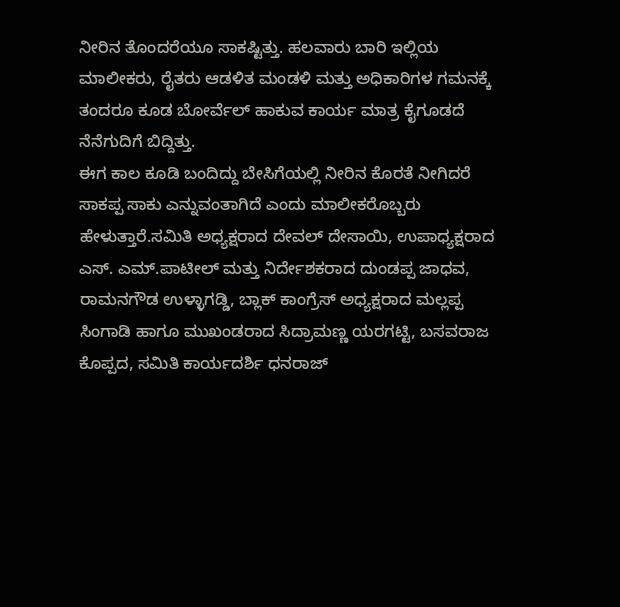ನೀರಿನ ತೊಂದರೆಯೂ ಸಾಕಷ್ಟಿತ್ತು. ಹಲವಾರು ಬಾರಿ ಇಲ್ಲಿಯ ಮಾಲೀಕರು, ರೈತರು ಆಡಳಿತ ಮಂಡಳಿ ಮತ್ತು ಅಧಿಕಾರಿಗಳ ಗಮನಕ್ಕೆ ತಂದರೂ ಕೂಡ ಬೋರ್ವೆಲ್ ಹಾಕುವ ಕಾರ್ಯ ಮಾತ್ರ ಕೈಗೂಡದೆ ನೆನೆಗುದಿಗೆ ಬಿದ್ದಿತ್ತು.
ಈಗ ಕಾಲ ಕೂಡಿ ಬಂದಿದ್ದು ಬೇಸಿಗೆಯಲ್ಲಿ ನೀರಿನ ಕೊರತೆ ನೀಗಿದರೆ ಸಾಕಪ್ಪ ಸಾಕು ಎನ್ನುವಂತಾಗಿದೆ ಎಂದು ಮಾಲೀಕರೊಬ್ಬರು ಹೇಳುತ್ತಾರೆ.ಸಮಿತಿ ಅಧ್ಯಕ್ಷರಾದ ದೇವಲ್ ದೇಸಾಯಿ, ಉಪಾಧ್ಯಕ್ಷರಾದ ಎಸ್. ಎಮ್.ಪಾಟೀಲ್ ಮತ್ತು ನಿರ್ದೇಶಕರಾದ ದುಂಡಪ್ಪ ಜಾಧವ, ರಾಮನಗೌಡ ಉಳ್ಳಾಗಡ್ಡಿ, ಬ್ಲಾಕ್ ಕಾಂಗ್ರೆಸ್ ಅಧ್ಯಕ್ಷರಾದ ಮಲ್ಲಪ್ಪ ಸಿಂಗಾಡಿ ಹಾಗೂ ಮುಖಂಡರಾದ ಸಿದ್ರಾಮಣ್ಣ ಯರಗಟ್ಟಿ, ಬಸವರಾಜ ಕೊಪ್ಪದ, ಸಮಿತಿ ಕಾರ್ಯದರ್ಶಿ ಧನರಾಜ್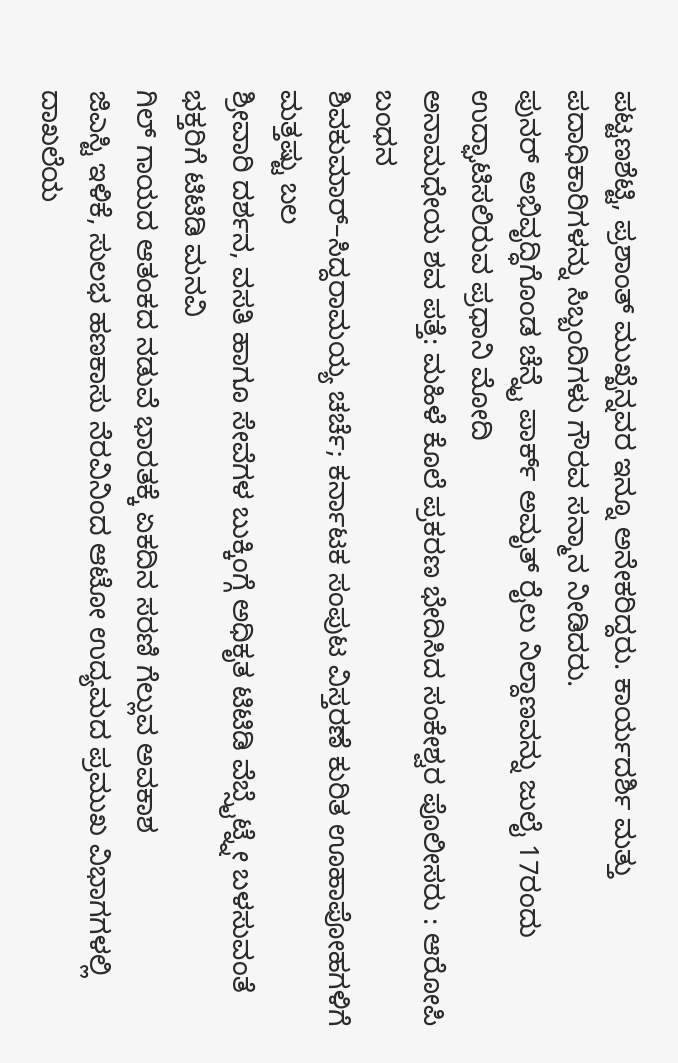ಪಟ್ಟಣಶೆಟ್ಟಿ, ಪ್ರಶಾಂತ್ ಮುಖ್ಖೆನ್ನವರ ಇನ್ನೂ ಅನೇಕರಿದ್ದರು. ಕಾರ್ಯದರ್ಶಿ ಮತ್ತು ಪದಾಧಿಕಾರಿಗಳನ್ನು ಸಿಬ್ಬಂದಿಗಳು ಗೌರವ ಸನ್ಮಾನ ನೀಡಿದರು.
ಪುನರ್ ಅಭಿವೃದ್ಧಿಗೊಂಡ ಚೆನ್ನೈ ಪಾರ್ಕ್ ಅಮೃತ್ ರೈಲು ನಿಲ್ದಾಣವನ್ನು ಜುಲೈ 17ರಂದು ಉದ್ಘಾಟಿಸಲಿರುವ ಪ್ರಧಾನಿ ಮೋದಿ
ಅನಾಮಧೇಯ ಶವ ಪತ್ತೆ: ಮಹಿಳೆ ಕೊಲೆ ಪ್ರಕರಣ ಭೇದಿಸಿದ ಸಂಕೇಶ್ವರ ಪೊಲೀಸರು : ಆರೋಪಿ ಬಂಧನ
ಶಿವಕುಮಾರ್–ಸಿದ್ದರಾಮಯ್ಯ ಚರ್ಚೆ; ಕರ್ನಾಟಕ ಸಂಪುಟ ವಿಸ್ತರಣೆ ಕುರಿತ ಊಹಾಪೋಹಗಳಿಗೆ ಮತ್ತಷ್ಟು ಬಲ
ಶ್ರೀವಾರಿ ದರ್ಶನ, ವಸತಿ ಹಾಗೂ ಸೇವೆಗಳ ಬುಕ್ಕಿಂಗ್ಗೆ ಅಧಿಕೃತ ಟಿಟಿಡಿ ವೆಬ್ಸೈಟ್ನ್ನೇ ಬಳಸುವಂತೆ ಭಕ್ತರಿಗೆ ಟಿಟಿಡಿ ಮನವಿ
ಗಿಲ್ ಗಾಯದ ಆತಂಕದ ನಡುವೆ ಭಾರತಕ್ಕೆ ಏಕದಿನ ಸರಣಿ ಗೆಲ್ಲುವ ಅವಕಾಶ
ಜಿಎಸ್ಟಿ ಇಳಿಕೆ, ಸುಲಭ ಹಣಕಾಸು ನೆರವಿನಿಂದ ಆಟೋ ಉದ್ಯಮದ ಪ್ರಮುಖ ವಿಭಾಗಗಳಲ್ಲಿ ದಾಖಲೆಯ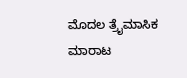ಮೊದಲ ತ್ರೈಮಾಸಿಕ ಮಾರಾಟ